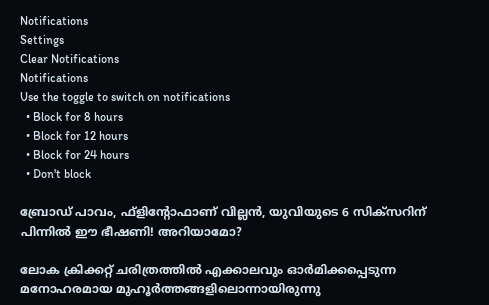Notifications
Settings
Clear Notifications
Notifications
Use the toggle to switch on notifications
  • Block for 8 hours
  • Block for 12 hours
  • Block for 24 hours
  • Don't block

ബ്രോഡ് പാവം, ഫ്ളിന്‍റോഫാണ് വില്ലന്‍, യുവിയുടെ 6 സിക്സറിന് പിന്നില്‍ ഈ ഭീഷണി! അറിയാമോ?

ലോക ക്രിക്കറ്റ് ചരിത്രത്തില്‍ എക്കാലവും ഓര്‍മിക്കപ്പെടുന്ന മനോഹരമായ മുഹൂര്‍ത്തങ്ങളിലൊന്നായിരുന്നു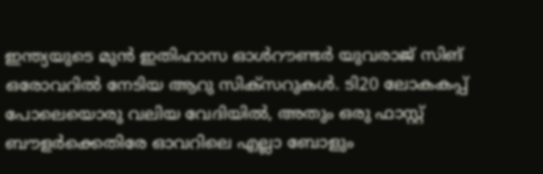ഇന്ത്യയുടെ മുന്‍ ഇതിഹാസ ഓള്‍റൗണ്ടര്‍ യുവരാജ് സിങ് ഒരോവറില്‍ നേടിയ ആറു സിക്‌സറുകള്‍. ടി20 ലോകകപ്പ് പോലെയൊരു വലിയ വേദിയില്‍, അതും ഒരു ഫാസ്റ്റ് ബൗളര്‍ക്കെതിരേ ഓവറിലെ എല്ലാ ബോളും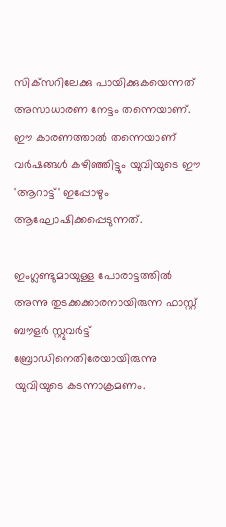സിക്‌സറിലേക്കു പായിക്കുകയെന്നത് അസാധാരണ നേട്ടം തന്നെയാണ്. ഈ കാരണത്താല്‍ തന്നെയാണ് വര്‍ഷങ്ങള്‍ കഴിഞ്ഞിട്ടും യുവിയുടെ ഈ 'ആറാട്ട്' ഇപ്പോഴും ആഘോഷിക്കപ്പെടുന്നത്.

ഇംഗ്ലണ്ടുമായുള്ള പോരാട്ടത്തില്‍ അന്നു തുടക്കക്കാരനായിരുന്ന ഫാസ്റ്റ് ബൗളര്‍ സ്റ്റുവര്‍ട്ട് ബ്രോഡിനെതിരേയായിരുന്നു യുവിയുടെ കടന്നാക്രമണം.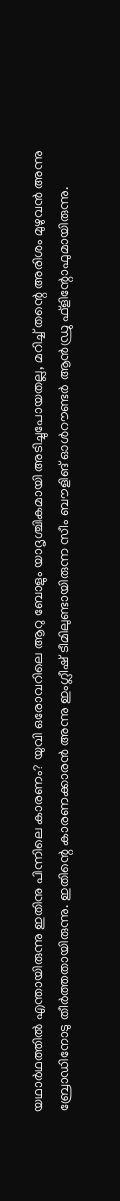യഥാര്‍ഥത്തില്‍ എന്തായിരുന്നു ഇതിനു പിന്നിലെ കാരണം? യുവി ഒരോവറിലെ ആറു ബോളും യാദൃശ്ചികമായി അടിച്ചുപോയതല്ല, മറിച്ച് തന്റെ അരിശം മുഴുവന്‍ അന്നു ബ്രോഡിനോടു തീര്‍ത്തതായിരുന്നു. ഇതിന്റെ കാരണക്കാരന്‍ അന്നു ഇംഗ്ലീഷ് ടീമിലുണ്ടായിരുന്ന സീം ബൗളിങ് ഓള്‍റൗണ്ടര്‍ ആന്‍ഡ്രു ഫ്‌ളിന്റോഫുമായിരുന്നു.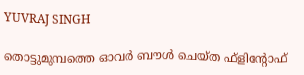YUVRAJ SINGH

തൊട്ടുമുമ്പത്തെ ഓവര്‍ ബൗള്‍ ചെയ്ത ഫ്‌ളിന്റോഫ്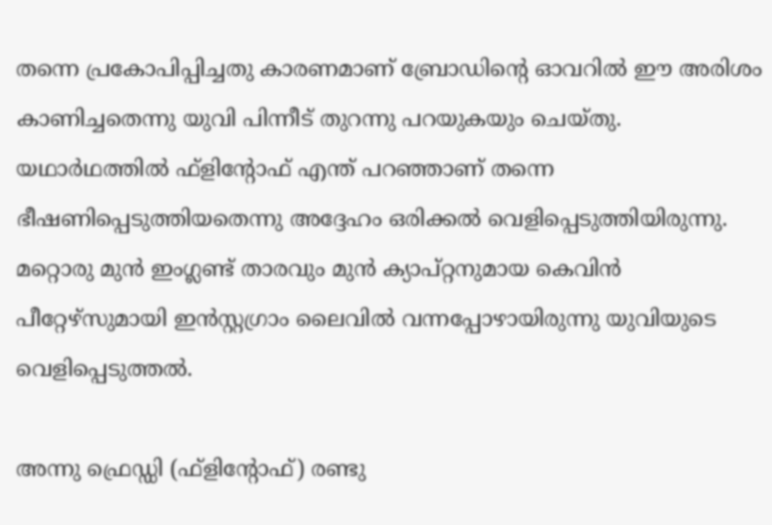തന്നെ പ്രകോപിപ്പിച്ചതു കാരണമാണ് ബ്രോഡിന്റെ ഓവറില്‍ ഈ അരിശം കാണിച്ചതെന്നു യുവി പിന്നീട് തുറന്നു പറയുകയും ചെയ്തു. യഥാര്‍ഥത്തില്‍ ഫ്‌ളിന്റോഫ് എന്ത് പറഞ്ഞാണ് തന്നെ ഭീഷണിപ്പെടുത്തിയതെന്നു അദ്ദേഹം ഒരിക്കല്‍ വെളിപ്പെടുത്തിയിരുന്നു. മറ്റൊരു മുന്‍ ഇംഗ്ലണ്ട് താരവും മുന്‍ ക്യാപ്റ്റനുമായ കെവിന്‍ പീറ്റേഴ്‌സുമായി ഇന്‍സ്റ്റഗ്രാം ലൈവില്‍ വന്നപ്പോഴായിരുന്നു യുവിയുടെ വെളിപ്പെടുത്തല്‍.

അന്നു ഫ്രെഡ്ഡി (ഫ്‌ളിന്റോഫ്) രണ്ടു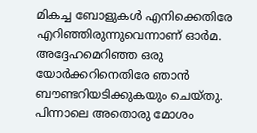മികച്ച ബോളുകള്‍ എനിക്കെതിരേ എറിഞ്ഞിരുന്നുവെന്നാണ് ഓര്‍മ. അദ്ദേഹമെറിഞ്ഞ ഒരു യോര്‍ക്കറിനെതിരേ ഞാന്‍ ബൗണ്ടറിയടിക്കുകയും ചെയ്തു. പിന്നാലെ അതൊരു മോശം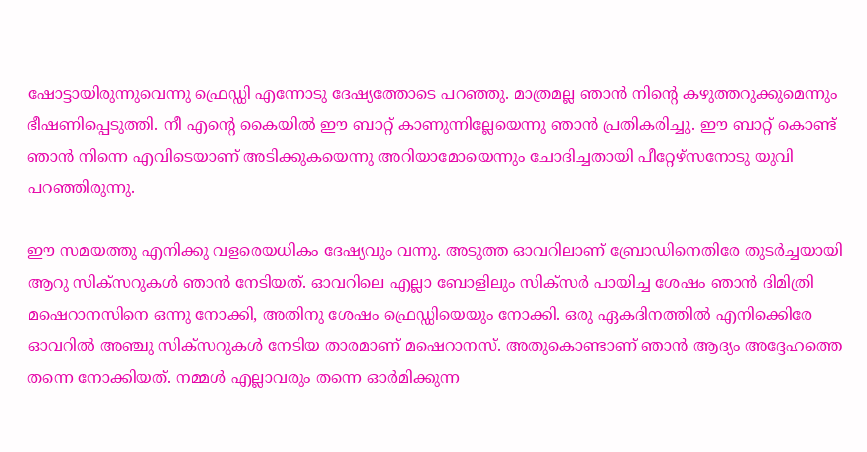ഷോട്ടായിരുന്നുവെന്നു ഫ്രെഡ്ഡി എന്നോടു ദേഷ്യത്തോടെ പറഞ്ഞു. മാത്രമല്ല ഞാന്‍ നിന്റെ കഴുത്തറുക്കുമെന്നും ഭീഷണിപ്പെടുത്തി. നീ എന്റെ കൈയില്‍ ഈ ബാറ്റ് കാണുന്നില്ലേയെന്നു ഞാന്‍ പ്രതികരിച്ചു. ഈ ബാറ്റ് കൊണ്ട് ഞാന്‍ നിന്നെ എവിടെയാണ് അടിക്കുകയെന്നു അറിയാമോയെന്നും ചോദിച്ചതായി പീറ്റേഴ്‌സനോടു യുവി പറഞ്ഞിരുന്നു.

ഈ സമയത്തു എനിക്കു വളരെയധികം ദേഷ്യവും വന്നു. അടുത്ത ഓവറിലാണ് ബ്രോഡിനെതിരേ തുടര്‍ച്ചയായി ആറു സിക്‌സറുകള്‍ ഞാന്‍ നേടിയത്. ഓവറിലെ എല്ലാ ബോളിലും സിക്‌സര്‍ പായിച്ച ശേഷം ഞാന്‍ ദിമിത്രി മഷെറാനസിനെ ഒന്നു നോക്കി, അതിനു ശേഷം ഫ്രെഡ്ഡിയെയും നോക്കി. ഒരു ഏകദിനത്തില്‍ എനിക്കെിരേ ഓവറില്‍ അഞ്ചു സിക്‌സറുകള്‍ നേടിയ താരമാണ് മഷെറാനസ്. അതുകൊണ്ടാണ് ഞാന്‍ ആദ്യം അദ്ദേഹത്തെ തന്നെ നോക്കിയത്. നമ്മള്‍ എല്ലാവരും തന്നെ ഓര്‍മിക്കുന്ന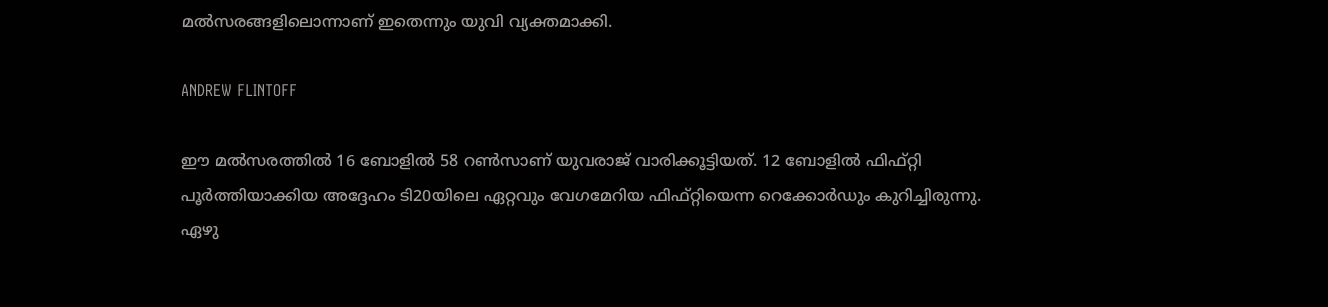മല്‍സരങ്ങളിലൊന്നാണ് ഇതെന്നും യുവി വ്യക്തമാക്കി.

ANDREW FLINTOFF

ഈ മല്‍സരത്തില്‍ 16 ബോളില്‍ 58 റണ്‍സാണ് യുവരാജ് വാരിക്കൂട്ടിയത്. 12 ബോളില്‍ ഫിഫ്റ്റി പൂര്‍ത്തിയാക്കിയ അദ്ദേഹം ടി20യിലെ ഏറ്റവും വേഗമേറിയ ഫിഫ്റ്റിയെന്ന റെക്കോര്‍ഡും കുറിച്ചിരുന്നു. ഏഴു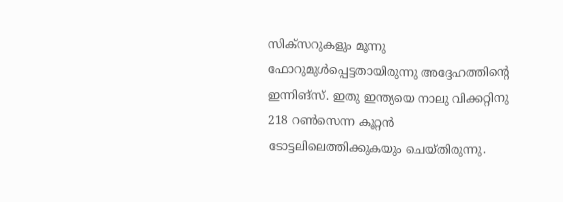സിക്‌സറുകളും മൂന്നു ഫോറുമുള്‍പ്പെട്ടതായിരുന്നു അദ്ദേഹത്തിന്റെ ഇന്നിങ്‌സ്. ഇതു ഇന്ത്യയെ നാലു വിക്കറ്റിനു 218 റണ്‍സെന്ന കൂറ്റന്‍ ടോട്ടലിലെത്തിക്കുകയും ചെയ്തിരുന്നു.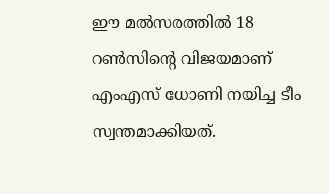ഈ മല്‍സരത്തില്‍ 18 റണ്‍സിന്റെ വിജയമാണ് എംഎസ് ധോണി നയിച്ച ടീം സ്വന്തമാക്കിയത്.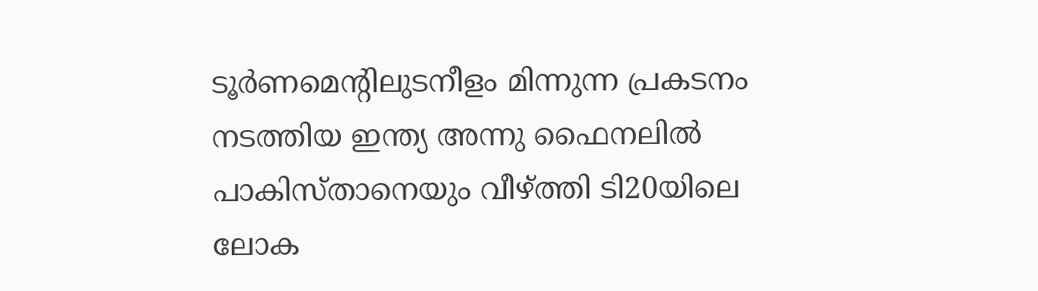ടൂര്‍ണമെന്റിലുടനീളം മിന്നുന്ന പ്രകടനം നടത്തിയ ഇന്ത്യ അന്നു ഫൈനലില്‍ പാകിസ്താനെയും വീഴ്ത്തി ടി20യിലെ ലോക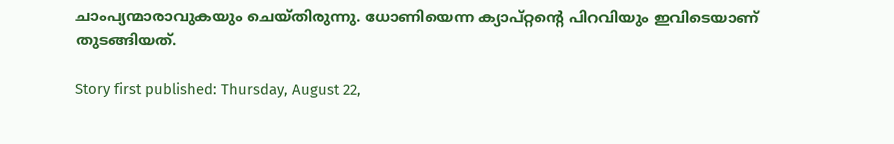ചാംപ്യന്മാരാവുകയും ചെയ്തിരുന്നു. ധോണിയെന്ന ക്യാപ്റ്റന്റെ പിറവിയും ഇവിടെയാണ് തുടങ്ങിയത്.

Story first published: Thursday, August 22,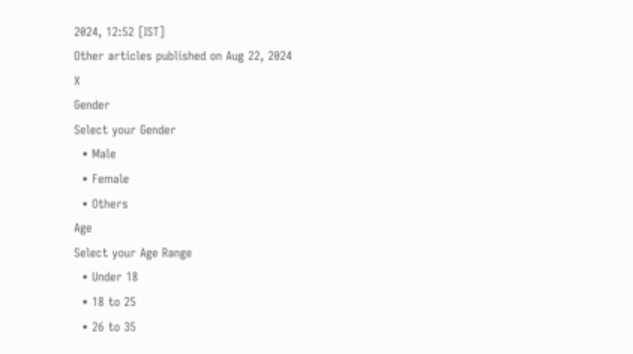2024, 12:52 [IST]
Other articles published on Aug 22, 2024
X
Gender
Select your Gender
  • Male
  • Female
  • Others
Age
Select your Age Range
  • Under 18
  • 18 to 25
  • 26 to 35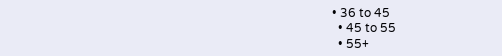• 36 to 45
  • 45 to 55
  • 55+